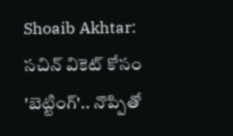Shoaib Akhtar: సచిన్ వికెట్ కోసం 'బెట్టింగ్'.. నొప్పితో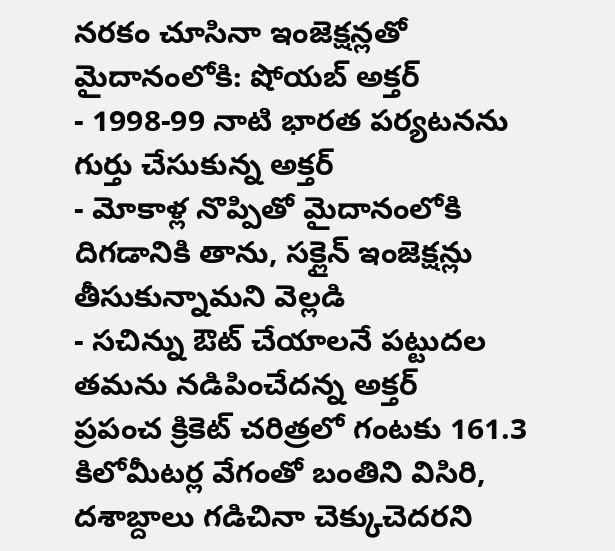నరకం చూసినా ఇంజెక్షన్లతో మైదానంలోకి: షోయబ్ అక్తర్
- 1998-99 నాటి భారత పర్యటనను గుర్తు చేసుకున్న అక్తర్
- మోకాళ్ల నొప్పితో మైదానంలోకి దిగడానికి తాను, సక్లైన్ ఇంజెక్షన్లు తీసుకున్నామని వెల్లడి
- సచిన్ను ఔట్ చేయాలనే పట్టుదల తమను నడిపించేదన్న అక్తర్
ప్రపంచ క్రికెట్ చరిత్రలో గంటకు 161.3 కిలోమీటర్ల వేగంతో బంతిని విసిరి, దశాబ్దాలు గడిచినా చెక్కుచెదరని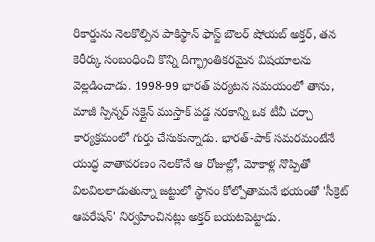రికార్డును నెలకొల్పిన పాకిస్థాన్ ఫాస్ట్ బౌలర్ షోయబ్ అక్తర్, తన కెరీర్కు సంబంధించి కొన్ని దిగ్భ్రాంతికరమైన విషయాలను వెల్లడించాడు. 1998-99 భారత్ పర్యటన సమయంలో తాను, మాజీ స్పిన్నర్ సక్లైన్ ముస్తాక్ పడ్డ నరకాన్ని ఒక టీవీ చర్చా కార్యక్రమంలో గుర్తు చేసుకున్నాడు. భారత్-పాక్ సమరమంటేనే యుద్ధ వాతావరణం నెలకొనే ఆ రోజుల్లో, మోకాళ్ల నొప్పితో విలవిలలాడుతున్నా జట్టులో స్థానం కోల్పోతామనే భయంతో 'సీక్రెట్ ఆపరేషన్' నిర్వహించినట్లు అక్తర్ బయటపెట్టాడు.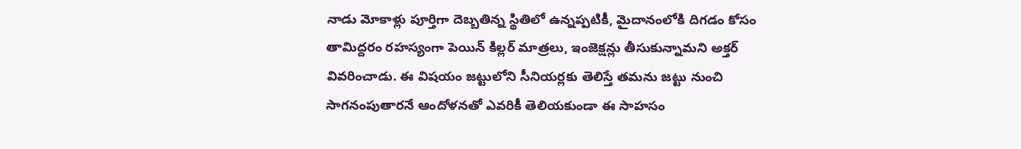నాడు మోకాళ్లు పూర్తిగా దెబ్బతిన్న స్థితిలో ఉన్నప్పటికీ, మైదానంలోకి దిగడం కోసం తామిద్దరం రహస్యంగా పెయిన్ కిల్లర్ మాత్రలు, ఇంజెక్షన్లు తీసుకున్నామని అక్తర్ వివరించాడు. ఈ విషయం జట్టులోని సీనియర్లకు తెలిస్తే తమను జట్టు నుంచి సాగనంపుతారనే ఆందోళనతో ఎవరికీ తెలియకుండా ఈ సాహసం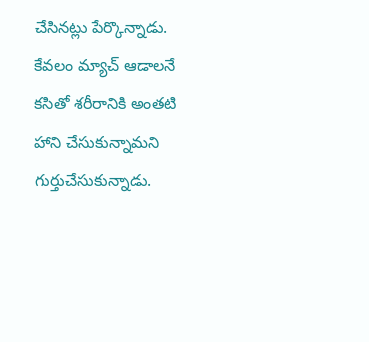చేసినట్లు పేర్కొన్నాడు. కేవలం మ్యాచ్ ఆడాలనే కసితో శరీరానికి అంతటి హాని చేసుకున్నామని గుర్తుచేసుకున్నాడు.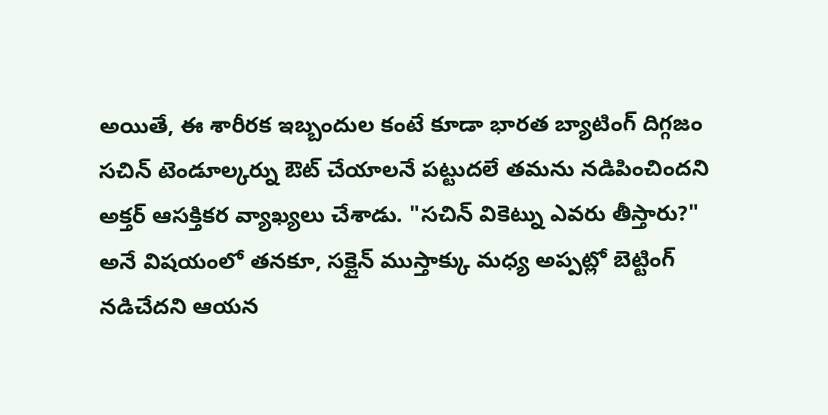అయితే, ఈ శారీరక ఇబ్బందుల కంటే కూడా భారత బ్యాటింగ్ దిగ్గజం సచిన్ టెండూల్కర్ను ఔట్ చేయాలనే పట్టుదలే తమను నడిపించిందని అక్తర్ ఆసక్తికర వ్యాఖ్యలు చేశాడు. "సచిన్ వికెట్ను ఎవరు తీస్తారు?" అనే విషయంలో తనకూ, సక్లైన్ ముస్తాక్కు మధ్య అప్పట్లో బెట్టింగ్ నడిచేదని ఆయన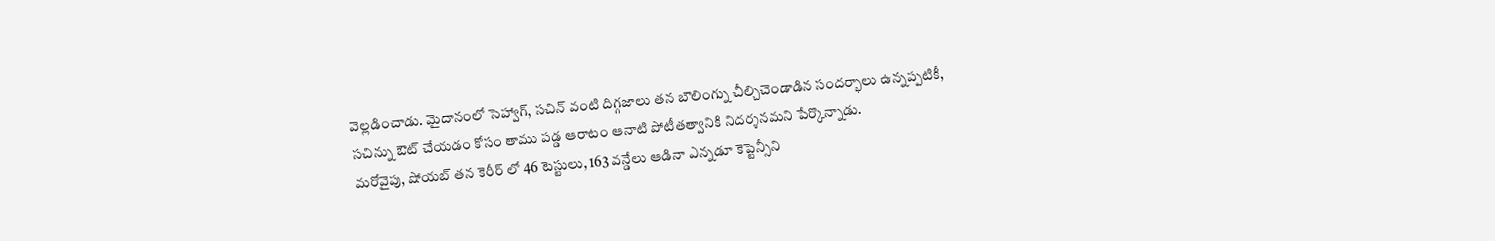వెల్లడించాడు. మైదానంలో సెహ్వాగ్, సచిన్ వంటి దిగ్గజాలు తన బౌలింగ్ను చీల్చిచెండాడిన సందర్భాలు ఉన్నప్పటికీ, సచిన్ను ఔట్ చేయడం కోసం తాము పడ్డ ఆరాటం ఆనాటి పోటీతత్వానికి నిదర్శనమని పేర్కొన్నాడు.
మరోవైపు, షోయబ్ తన కెరీర్ లో 46 టెస్టులు, 163 వన్డేలు ఆడినా ఎన్నడూ కెప్టెన్సీని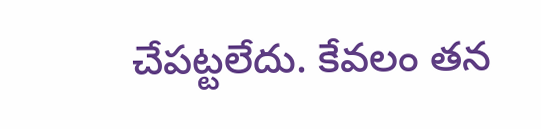చేపట్టలేదు. కేవలం తన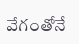వేగంతోనే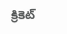క్రికెట్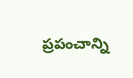ప్రపంచాన్ని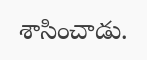శాసించాడు.